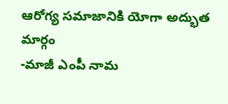ఆరోగ్య సమాజానికి యోగా అద్భుత మార్గం
-మాజీ ఎంపీ నామ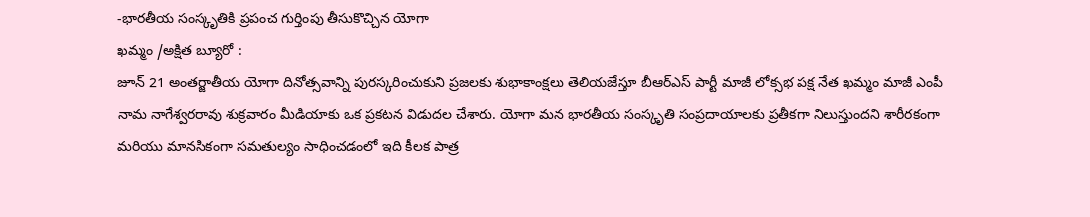-భారతీయ సంస్కృతికి ప్రపంచ గుర్తింపు తీసుకొచ్చిన యోగా
ఖమ్మం /అక్షిత బ్యూరో :
జూన్ 21 అంతర్జాతీయ యోగా దినోత్సవాన్ని పురస్కరించుకుని ప్రజలకు శుభాకాంక్షలు తెలియజేస్తూ బీఆర్ఎస్ పార్టీ మాజీ లోక్సభ పక్ష నేత ఖమ్మం మాజీ ఎంపీ నామ నాగేశ్వరరావు శుక్రవారం మీడియాకు ఒక ప్రకటన విడుదల చేశారు. యోగా మన భారతీయ సంస్కృతి సంప్రదాయాలకు ప్రతీకగా నిలుస్తుందని శారీరకంగా మరియు మానసికంగా సమతుల్యం సాధించడంలో ఇది కీలక పాత్ర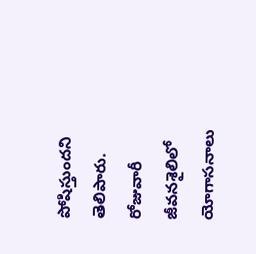పోషిస్తుందని తెలిపారు. రోజువారీ జీవనశైలిలో యోగాసనాలు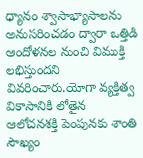ధ్యానం శ్వాసాభ్యాసాలను అనుసరించడం ద్వారా ఒత్తిడి ఆందోళనల నుంచి విముక్తి లభిస్తుందని వివరించారు.యోగా వ్యక్తిత్వ వికాసానికి లోతైన ఆలోచనశక్తి పెంపునకు శాంతి సౌఖ్యం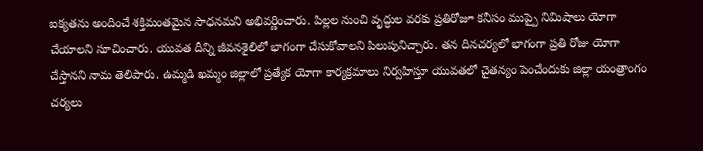ఐక్యతను అందించే శక్తిమంతమైన సాధనమని అభివర్ణించారు. పిల్లల నుంచి వృద్ధుల వరకు ప్రతిరోజూ కనీసం ముప్పై నిమిషాలు యోగా చేయాలని సూచించారు. యువత దీన్ని జీవనశైలిలో భాగంగా చేసుకోవాలని పిలుపునిచ్చారు. తన దినచర్యలో భాగంగా ప్రతి రోజు యోగా చేస్తానని నామ తెలిపారు. ఉమ్మడి ఖమ్మం జిల్లాలో ప్రత్యేక యోగా కార్యక్రమాలు నిర్వహిస్తూ యువతలో చైతన్యం పెంచేందుకు జిల్లా యంత్రాంగం చర్యలు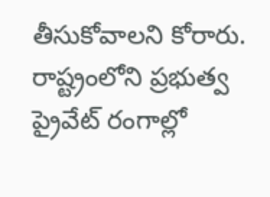తీసుకోవాలని కోరారు. రాష్ట్రంలోని ప్రభుత్వ ప్రైవేట్ రంగాల్లో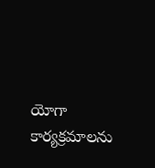యోగా కార్యక్రమాలను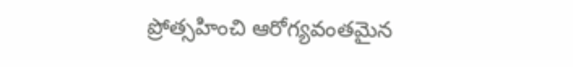ప్రోత్సహించి ఆరోగ్యవంతమైన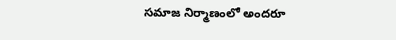సమాజ నిర్మాణంలో అందరూ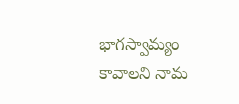భాగస్వామ్యం కావాలని నామ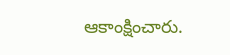ఆకాంక్షించారు.